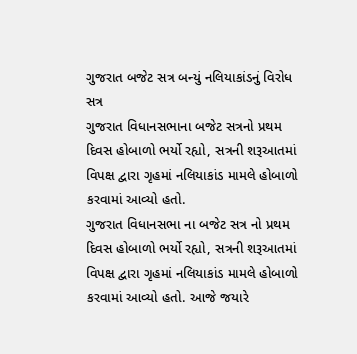ગુજરાત બજેટ સત્ર બન્યું નલિયાકાંડનું વિરોધ સત્ર
ગુજરાત વિધાનસભાના બજેટ સત્રનો પ્રથમ દિવસ હોબાળો ભર્યો રહ્યો, સત્રની શરૂઆતમાં વિપક્ષ દ્વારા ગૃહમાં નલિયાકાંડ મામલે હોબાળો કરવામાં આવ્યો હતો.
ગુજરાત વિધાનસભા ના બજેટ સત્ર નો પ્રથમ દિવસ હોબાળો ભર્યો રહ્યો, સત્રની શરૂઆતમાં વિપક્ષ દ્વારા ગૃહમાં નલિયાકાંડ મામલે હોબાળો કરવામાં આવ્યો હતો. આજે જયારે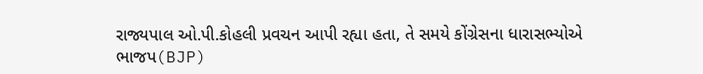રાજ્યપાલ ઓ.પી.કોહલી પ્રવચન આપી રહ્યા હતા, તે સમયે કોંગ્રેસના ધારાસભ્યોએ ભાજપ(BJP)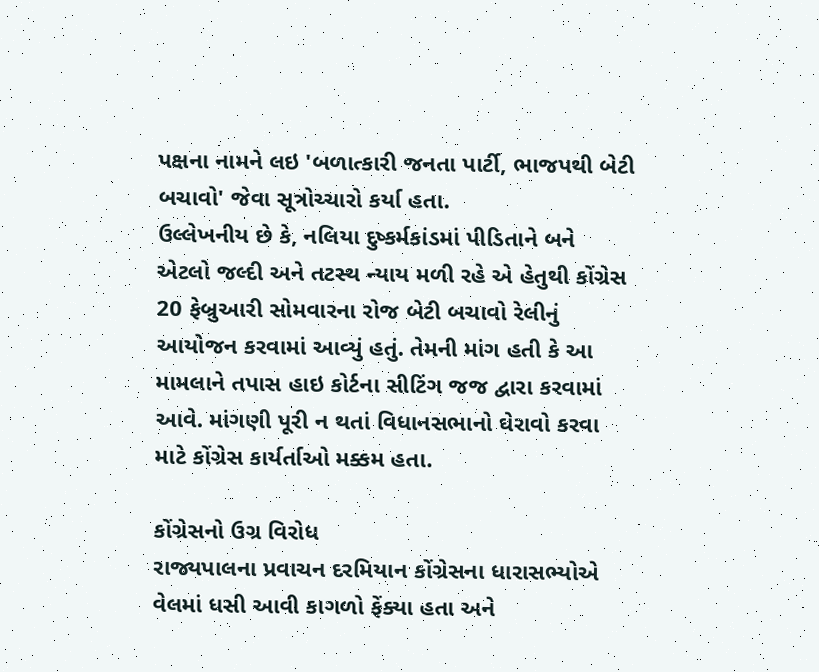પક્ષના નામને લઇ 'બળાત્કારી જનતા પાર્ટી, ભાજપથી બેટી બચાવો' જેવા સૂત્રોચ્ચારો કર્યા હતા.
ઉલ્લેખનીય છે કે, નલિયા દુષ્કર્મકાંડમાં પીડિતાને બને એટલો જલ્દી અને તટસ્થ ન્યાય મળી રહે એ હેતુથી કોંગ્રેસ 20 ફેબ્રુઆરી સોમવારના રોજ બેટી બચાવો રેલીનું આયોજન કરવામાં આવ્યું હતું. તેમની માંગ હતી કે આ મામલાને તપાસ હાઇ કોર્ટના સીટિંગ જજ દ્વારા કરવામાં આવે. માંગણી પૂરી ન થતાં વિધાનસભાનો ઘેરાવો કરવા માટે કોંગ્રેસ કાર્યર્તાઓ મક્કમ હતા.

કોંગ્રેસનો ઉગ્ર વિરોધ
રાજ્યપાલના પ્રવાચન દરમિયાન કોંગ્રેસના ધારાસભ્યોએ વેલમાં ધસી આવી કાગળો ફેંક્યા હતા અને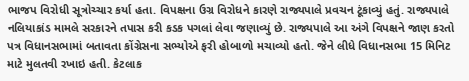ભાજપ વિરોધી સૂત્રોચ્ચાર કર્યા હતા. વિપક્ષના ઉગ્ર વિરોધને કારણે રાજ્યપાલે પ્રવચન ટૂંકાવ્યું હતું. રાજ્યપાલે નલિયાકાંડ મામલે સરકારને તપાસ કરી કડક પગલાં લેવા જણાવ્યું છે. રાજ્યપાલે આ અંગે વિપક્ષને જાણ કરતો પત્ર વિધાનસભામાં બતાવતા કોંગ્રેસના સભ્યોએ ફરી હોબાળો મચાવ્યો હતો. જેને લીધે વિધાનસભા 15 મિનિટ માટે મુલતવી રખાઇ હતી. કેટલાક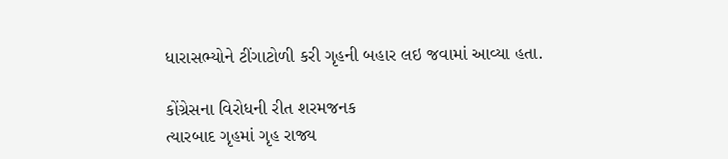ધારાસભ્યોને ટીંગાટોળી કરી ગૃહની બહાર લઇ જવામાં આવ્યા હતા.

કોંગ્રેસના વિરોધની રીત શરમજનક
ત્યારબાદ ગૃહમાં ગૃહ રાજ્ય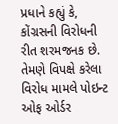પ્રધાને કહ્યું કે, કોંગ્રસની વિરોધની રીત શરમજનક છે. તેમણે વિપક્ષે કરેલા વિરોધ મામલે પોઇન્ટ ઓફ ઓર્ડર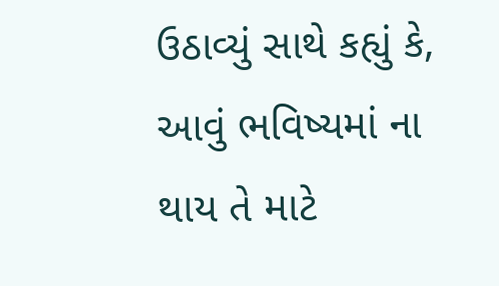ઉઠાવ્યું સાથે કહ્યું કે, આવું ભવિષ્યમાં ના થાય તે માટે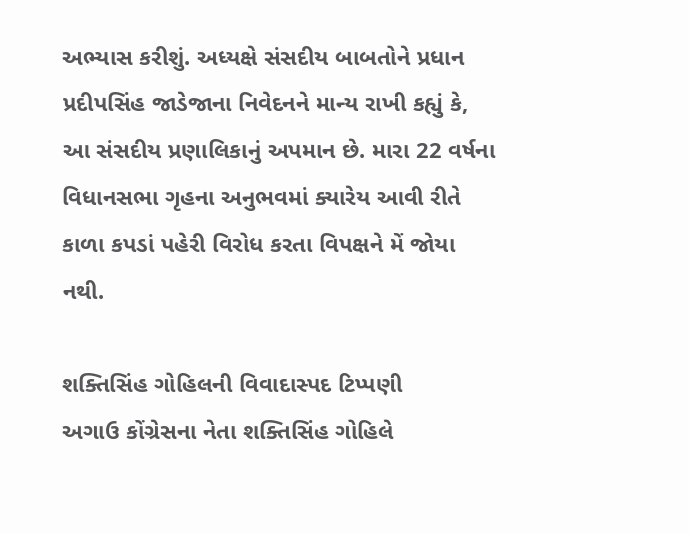અભ્યાસ કરીશું. અધ્યક્ષે સંસદીય બાબતોને પ્રધાન પ્રદીપસિંહ જાડેજાના નિવેદનને માન્ય રાખી કહ્યું કે, આ સંસદીય પ્રણાલિકાનું અપમાન છે. મારા 22 વર્ષના વિધાનસભા ગૃહના અનુભવમાં ક્યારેય આવી રીતે કાળા કપડાં પહેરી વિરોધ કરતા વિપક્ષને મેં જોયા નથી.

શક્તિસિંહ ગોહિલની વિવાદાસ્પદ ટિપ્પણી
અગાઉ કોંગ્રેસના નેતા શક્તિસિંહ ગોહિલે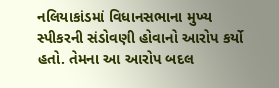નલિયાકાંડમાં વિધાનસભાના મુખ્ય સ્પીકરની સંડોવણી હોવાનો આરોપ કર્યો હતો. તેમના આ આરોપ બદલ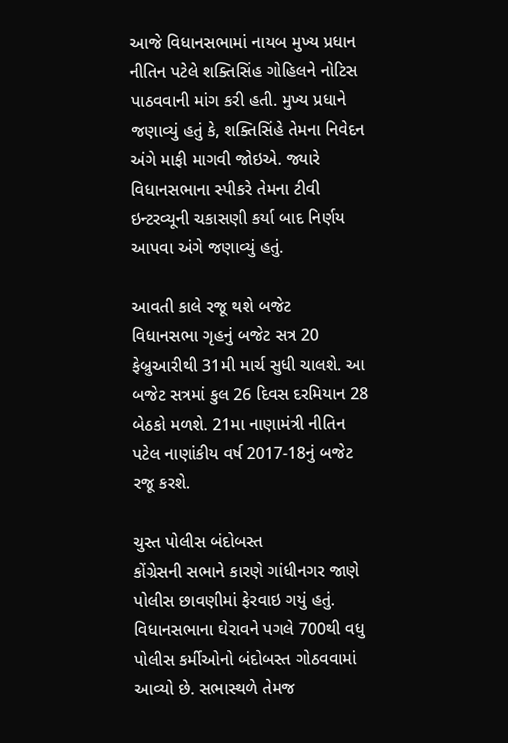આજે વિધાનસભામાં નાયબ મુખ્ય પ્રધાન નીતિન પટેલે શક્તિસિંહ ગોહિલને નોટિસ પાઠવવાની માંગ કરી હતી. મુખ્ય પ્રધાને જણાવ્યું હતું કે, શક્તિસિંહે તેમના નિવેદન અંગે માફી માગવી જોઇએ. જ્યારે વિધાનસભાના સ્પીકરે તેમના ટીવી ઇન્ટરવ્યૂની ચકાસણી કર્યા બાદ નિર્ણય આપવા અંગે જણાવ્યું હતું.

આવતી કાલે રજૂ થશે બજેટ
વિધાનસભા ગૃહનું બજેટ સત્ર 20 ફેબ્રુઆરીથી 31મી માર્ચ સુધી ચાલશે. આ બજેટ સત્રમાં કુલ 26 દિવસ દરમિયાન 28 બેઠકો મળશે. 21મા નાણામંત્રી નીતિન પટેલ નાણાંકીય વર્ષ 2017-18નું બજેટ રજૂ કરશે.

ચુસ્ત પોલીસ બંદોબસ્ત
કોંગ્રેસની સભાને કારણે ગાંધીનગર જાણે પોલીસ છાવણીમાં ફેરવાઇ ગયું હતું. વિધાનસભાના ઘેરાવને પગલે 700થી વધુ પોલીસ કર્મીઓનો બંદોબસ્ત ગોઠવવામાં આવ્યો છે. સભાસ્થળે તેમજ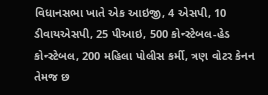વિધાનસભા ખાતે એક આઇજી, 4 એસપી, 10 ડીવાયએસપી, 25 પીઆઇ, 500 કોન્સ્ટેબલ-હેડ કોન્સ્ટેબલ, 200 મહિલા પોલીસ કર્મી, ત્રણ વોટર કેનન તેમજ છ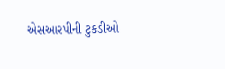એસઆરપીની ટુકડીઓ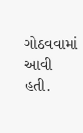ગોઠવવામાં આવી હતી.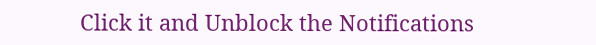Click it and Unblock the Notifications